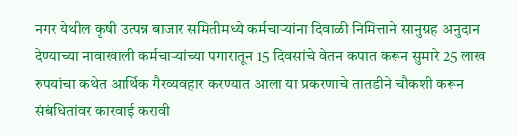नगर येथील कृषी उत्पन्न बाजार समितीमध्ये कर्मचाऱ्यांना दिवाळी निमित्ताने सानुग्रह अनुदान देण्याच्या नावाखाली कर्मचाऱ्यांच्या पगारातून 15 दिवसांचे वेतन कपात करून सुमारे 25 लाख रुपयांचा कथेत आर्थिक गैरव्यवहार करण्यात आला या प्रकरणाचे तातडीने चौकशी करून संबंधितांवर कारवाई करावी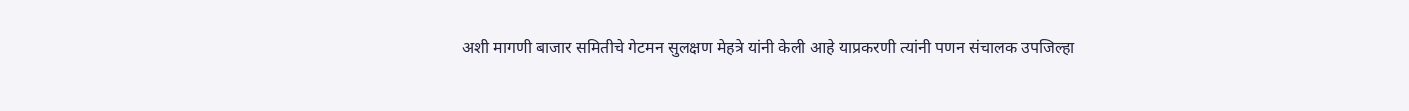अशी मागणी बाजार समितीचे गेटमन सुलक्षण मेहत्रे यांनी केली आहे याप्रकरणी त्यांनी पणन संचालक उपजिल्हा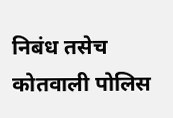निबंध तसेच कोतवाली पोलिस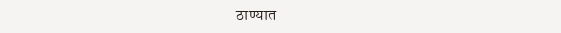ठाण्यात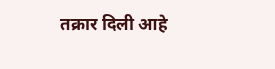तक्रार दिली आहे